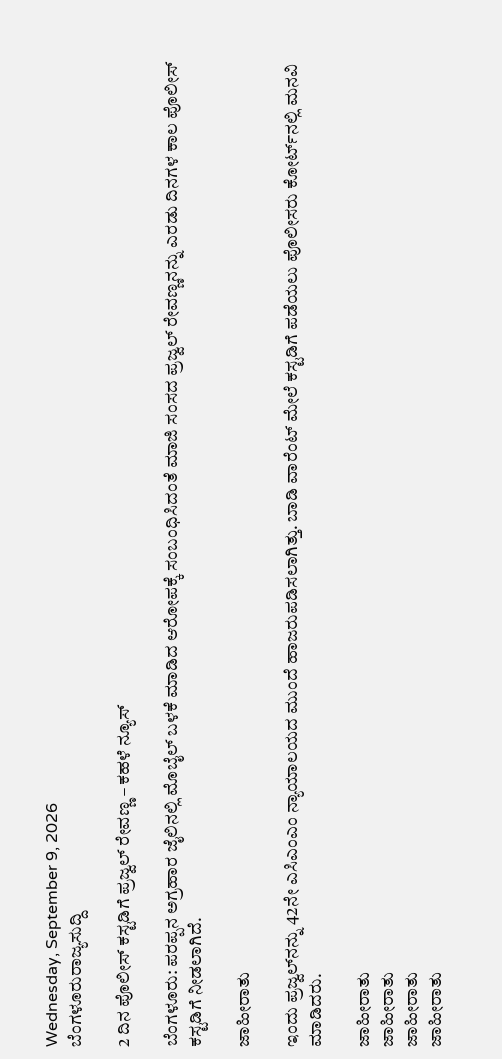Wednesday, September 9, 2026
ಬೆಂಗಳೂರುರಾಜ್ಯಸುದ್ದಿ

2 ದಿನ ಪೊಲೀಸ್‌ ಕಸ್ಟಡಿಗೆ ಪ್ರಜ್ವಲ್‌ ರೇವಣ್ಣ – ಕಹಳೆ ನ್ಯೂಸ್

ಬೆಂಗಳೂರು: ಪರಪ್ಪನ ಅಗ್ರಹಾರ ಜೈಲಿನಲ್ಲಿ ಮೊಬೈಲ್ ಬಳಕೆ ಮಾಡಿದ ಆರೋಪಕ್ಕೆ ಸಂಬಂಧಿಸಿದಂತೆ ಮಾಜಿ ಸಂಸದ ಪ್ರಜ್ವಲ್‌ ರೇವಣ್ಣನನ್ನು ಎರಡು ದಿನಗಳ ಕಾಲ ಪೊಲೀಸ್‌ ಕಸ್ಟಡಿಗೆ ನೀಡಲಾಗಿದೆ.

ಜಾಹೀರಾತು

ಇಂದು ಪ್ರಜ್ವಲ್‌ನನ್ನು 42ನೇ ಎಸಿಎಂಎಂ ನ್ಯಾಯಾಲಯದ ಮುಂದೆ ಹಾಜರುಪಡಿಸಲಾಗಿತ್ತು. ಬಾಡಿ ವಾರೆಂಟ್ ಮೇಲೆ ಕಸ್ಟಡಿಗೆ ಪಡೆಯಲು ಪೊಲೀಸರು ಕೋರ್ಟ್‌ನಲ್ಲಿ ಮನವಿ ಮಾಡಿದರು.

ಜಾಹೀರಾತು
ಜಾಹೀರಾತು
ಜಾಹೀರಾತು
ಜಾಹೀರಾತು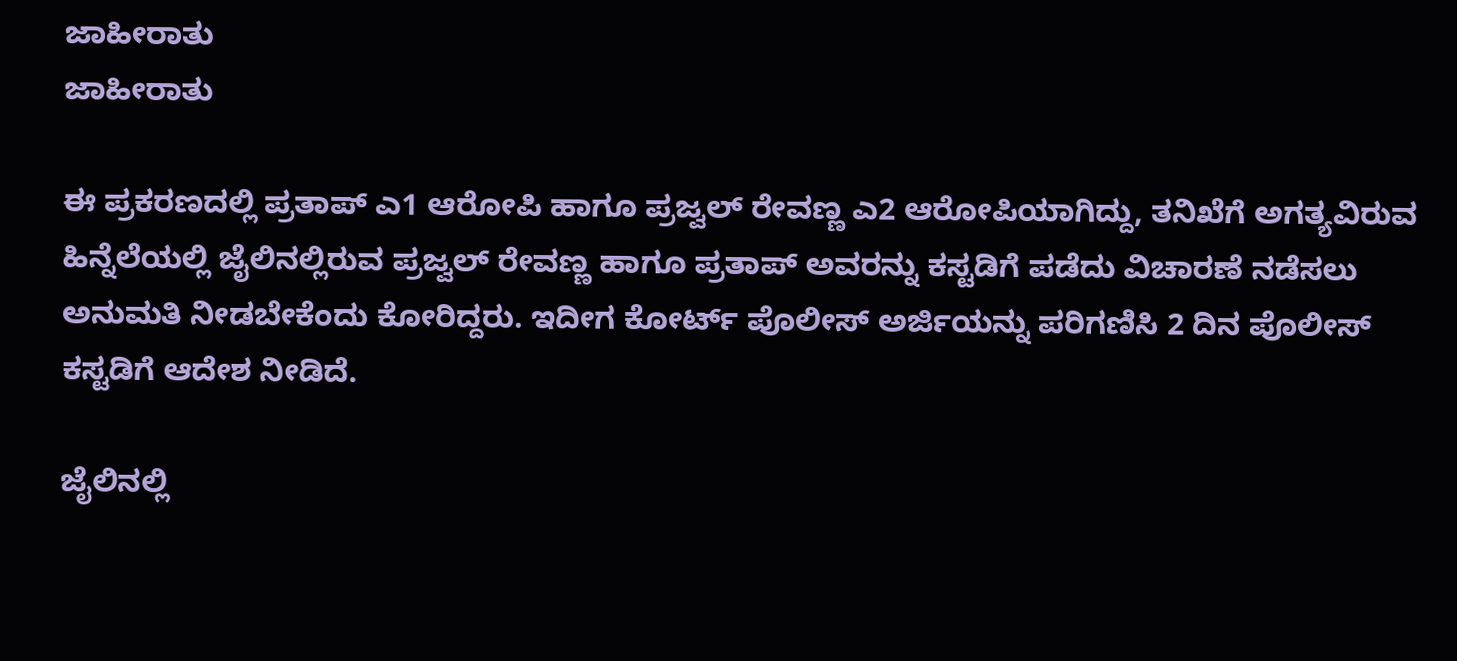ಜಾಹೀರಾತು
ಜಾಹೀರಾತು

ಈ ಪ್ರಕರಣದಲ್ಲಿ ಪ್ರತಾಪ್ ಎ1 ಆರೋಪಿ ಹಾಗೂ ಪ್ರಜ್ವಲ್ ರೇವಣ್ಣ ಎ2 ಆರೋಪಿಯಾಗಿದ್ದು, ತನಿಖೆಗೆ ಅಗತ್ಯವಿರುವ ಹಿನ್ನೆಲೆಯಲ್ಲಿ ಜೈಲಿನಲ್ಲಿರುವ ಪ್ರಜ್ವಲ್ ರೇವಣ್ಣ ಹಾಗೂ ಪ್ರತಾಪ್ ಅವರನ್ನು ಕಸ್ಟಡಿಗೆ ಪಡೆದು ವಿಚಾರಣೆ ನಡೆಸಲು ಅನುಮತಿ ನೀಡಬೇಕೆಂದು ಕೋರಿದ್ದರು. ಇದೀಗ ಕೋರ್ಟ್‌ ಪೊಲೀಸ್‌ ಅರ್ಜಿಯನ್ನು ಪರಿಗಣಿಸಿ 2 ದಿನ ಪೊಲೀಸ್‌ ಕಸ್ಟಡಿಗೆ ಆದೇಶ ನೀಡಿದೆ.

ಜೈಲಿನಲ್ಲಿ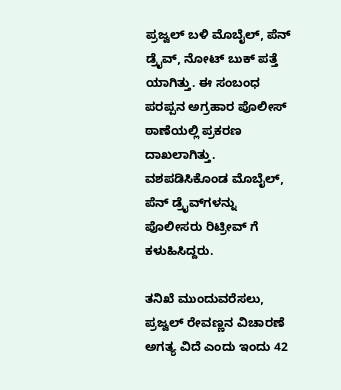ಪ್ರಜ್ವಲ್ ಬಳಿ ಮೊಬೈಲ್, ಪೆನ್ ಡ್ರೈವ್, ನೋಟ್ ಬುಕ್ ಪತ್ತೆ ಯಾಗಿತ್ತು. ಈ ಸಂಬಂಧ ಪರಪ್ಪನ ಅಗ್ರಹಾರ ಪೊಲೀಸ್ ಠಾಣೆಯಲ್ಲಿ ಪ್ರಕರಣ ದಾಖಲಾಗಿತ್ತು. ವಶಪಡಿಸಿಕೊಂಡ ಮೊಬೈಲ್, ಪೆನ್ ಡ್ರೈವ್‌ಗಳನ್ನು ಪೊಲೀಸರು ರಿಟ್ರೀವ್ ಗೆ ಕಳುಹಿಸಿದ್ದರು.

ತನಿಖೆ ಮುಂದುವರೆಸಲು, ಪ್ರಜ್ವಲ್ ರೇವಣ್ಣ‌ನ ವಿಚಾರಣೆ ಅಗತ್ಯ ವಿದೆ ಎಂದು ಇಂದು 42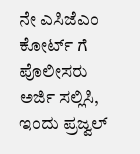ನೇ ಎಸಿಜೆಎಂ ಕೋರ್ಟ್ ಗೆ ಪೊಲೀಸರು ಅರ್ಜಿ ಸಲ್ಲಿಸಿ, ಇಂದು ಪ್ರಜ್ವಲ್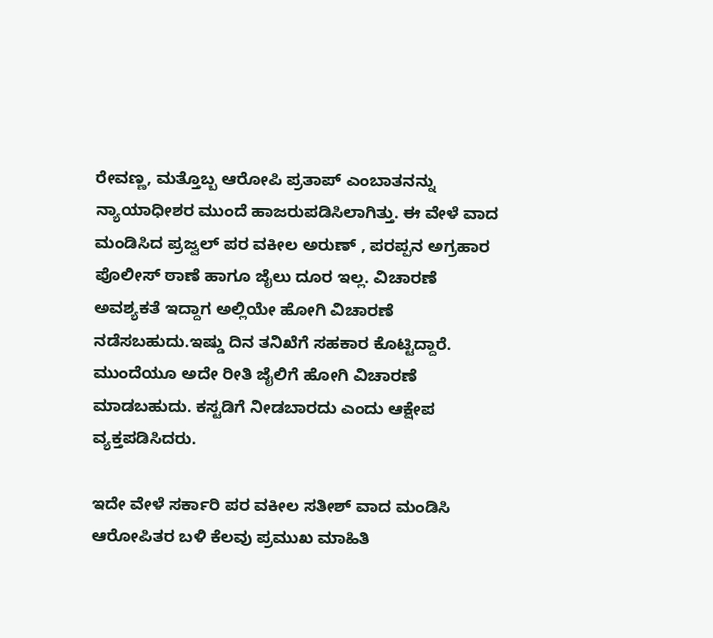ರೇವಣ್ಣ‌, ಮತ್ತೊಬ್ಬ ಆರೋಪಿ ಪ್ರತಾಪ್ ಎಂಬಾತನನ್ನು ನ್ಯಾಯಾಧೀಶರ ಮುಂದೆ ಹಾಜರುಪಡಿಸಿಲಾಗಿತ್ತು. ಈ ವೇಳೆ ವಾದ ಮಂಡಿಸಿದ ಪ್ರಜ್ವಲ್ ಪರ ವಕೀಲ ಅರುಣ್ , ಪರಪ್ಪನ ಅಗ್ರಹಾರ ಪೊಲೀಸ್ ಠಾಣೆ ಹಾಗೂ ಜೈಲು ದೂರ ಇಲ್ಲ. ವಿಚಾರಣೆ ಅವಶ್ಯಕತೆ ಇದ್ದಾಗ ಅಲ್ಲಿಯೇ ಹೋಗಿ ವಿಚಾರಣೆ ನಡೆಸಬಹುದು.ಇಷ್ಡು ದಿನ ತನಿಖೆಗೆ ಸಹಕಾರ ಕೊಟ್ಟಿದ್ದಾರೆ. ಮುಂದೆಯೂ ಅದೇ ರೀತಿ ಜೈಲಿಗೆ ಹೋಗಿ ವಿಚಾರಣೆ ಮಾಡಬಹುದು. ಕಸ್ಟಡಿಗೆ ನೀಡಬಾರದು ಎಂದು ಆಕ್ಷೇಪ ವ್ಯಕ್ತಪಡಿಸಿದರು.

ಇದೇ ವೇಳೆ ಸರ್ಕಾರಿ ಪರ ವಕೀಲ ಸತೀಶ್ ವಾದ ಮಂಡಿಸಿ ಆರೋಪಿತರ ಬಳಿ ಕೆಲವು ಪ್ರಮುಖ ಮಾಹಿತಿ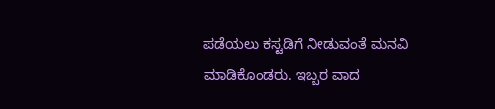ಪಡೆಯಲು ಕಸ್ಟಡಿಗೆ ನೀಡುವಂತೆ ಮನವಿ ಮಾಡಿಕೊಂಡರು. ಇಬ್ಬರ ವಾದ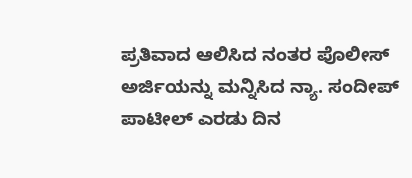ಪ್ರತಿವಾದ ಆಲಿಸಿದ ನಂತರ ಪೊಲೀಸ್‌ ಅರ್ಜಿಯನ್ನು ಮನ್ನಿಸಿದ ನ್ಯಾ. ಸಂದೀಪ್ ಪಾಟೀಲ್ ಎರಡು ದಿನ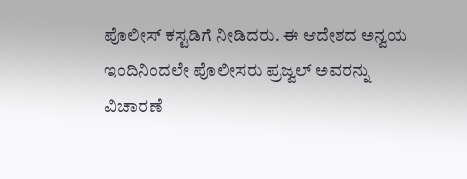ಪೊಲೀಸ್ ಕಸ್ಟಡಿಗೆ ನೀಡಿದರು. ಈ ಆದೇಶದ ಅನ್ವಯ ಇಂದಿನಿಂದಲೇ ಪೊಲೀಸರು ಪ್ರಜ್ವಲ್‌ ಅವರನ್ನು ವಿಚಾರಣೆ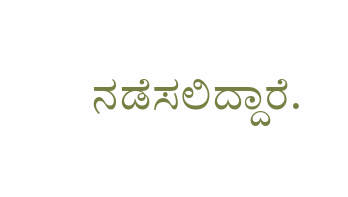ನಡೆಸಲಿದ್ದಾರೆ.